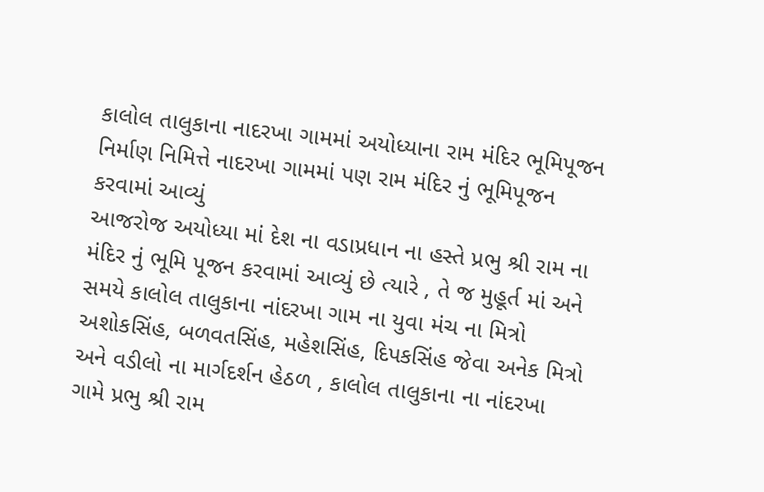કાલોલ તાલુકાના નાદરખા ગામમાં અયોધ્યાના રામ મંદિર ભૂમિપૂજન નિર્માણ નિમિત્તે નાદરખા ગામમાં પણ રામ મંદિર નું ભૂમિપૂજન કરવામાં આવ્યું
આજરોજ અયોધ્યા માં દેશ ના વડાપ્રધાન ના હસ્તે પ્રભુ શ્રી રામ ના મંદિર નું ભૂમિ પૂજન કરવામાં આવ્યું છે ત્યારે , તે જ મુહૂર્ત માં અને સમયે કાલોલ તાલુકાના નાંદરખા ગામ ના યુવા મંચ ના મિત્રો અશોકસિંહ, બળવતસિંહ, મહેશસિંહ, દિપકસિંહ જેવા અનેક મિત્રો અને વડીલો ના માર્ગદર્શન હેઠળ , કાલોલ તાલુકાના ના નાંદરખા ગામે પ્રભુ શ્રી રામ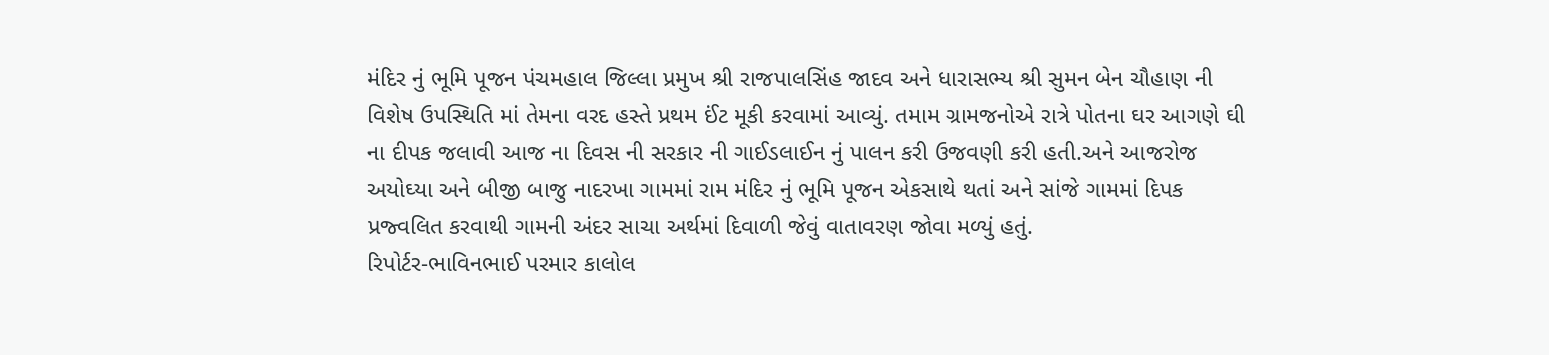મંદિર નું ભૂમિ પૂજન પંચમહાલ જિલ્લા પ્રમુખ શ્રી રાજપાલસિંહ જાદવ અને ધારાસભ્ય શ્રી સુમન બેન ચૌહાણ ની વિશેષ ઉપસ્થિતિ માં તેમના વરદ હસ્તે પ્રથમ ઈંટ મૂકી કરવામાં આવ્યું. તમામ ગ્રામજનોએ રાત્રે પોતના ઘર આગણે ઘી ના દીપક જલાવી આજ ના દિવસ ની સરકાર ની ગાઈડલાઈન નું પાલન કરી ઉજવણી કરી હતી.અને આજરોજ અયોઘ્યા અને બીજી બાજુ નાદરખા ગામમાં રામ મંદિર નું ભૂમિ પૂજન એકસાથે થતાં અને સાંજે ગામમાં દિપક પ્રજ્વલિત કરવાથી ગામની અંદર સાચા અર્થમાં દિવાળી જેવું વાતાવરણ જોવા મળ્યું હતું.
રિપોર્ટર-ભાવિનભાઈ પરમાર કાલોલ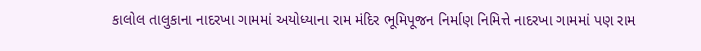કાલોલ તાલુકાના નાદરખા ગામમાં અયોધ્યાના રામ મંદિર ભૂમિપૂજન નિર્માણ નિમિત્તે નાદરખા ગામમાં પણ રામ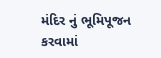મંદિર નું ભૂમિપૂજન કરવામાં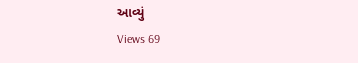આવ્યું
Views 69